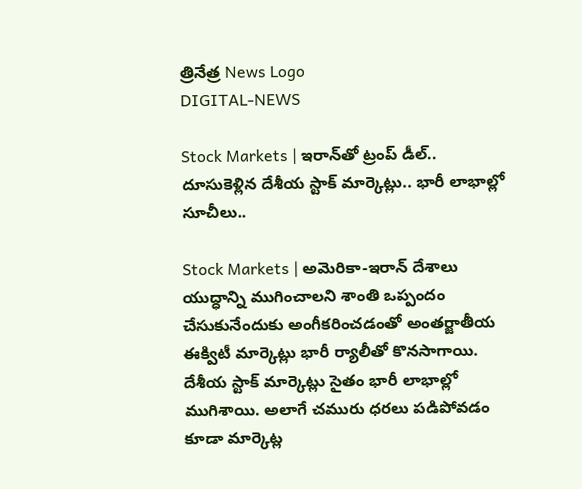త్రినేత్ర News Logo
DIGITAL-NEWS

Stock Markets | ఇరాన్‌తో ట్రంప్ డీల్‌.. దూసుకెళ్లిన దేశీయ స్టాక్ మార్కెట్లు.. భారీ లాభాల్లో సూచీలు..

Stock Markets | అమెరికా-ఇరాన్ దేశాలు యుద్ధాన్ని ముగించాల‌ని శాంతి ఒప్పందం చేసుకునేందుకు అంగీక‌రించ‌డంతో అంత‌ర్జాతీయ ఈక్విటీ మార్కెట్లు భారీ ర్యాలీతో కొన‌సాగాయి. దేశీయ స్టాక్ మార్కెట్లు సైతం భారీ లాభాల్లో ముగిశాయి. అలాగే చ‌మురు ధ‌ర‌లు ప‌డిపోవ‌డం కూడా మార్కెట్ల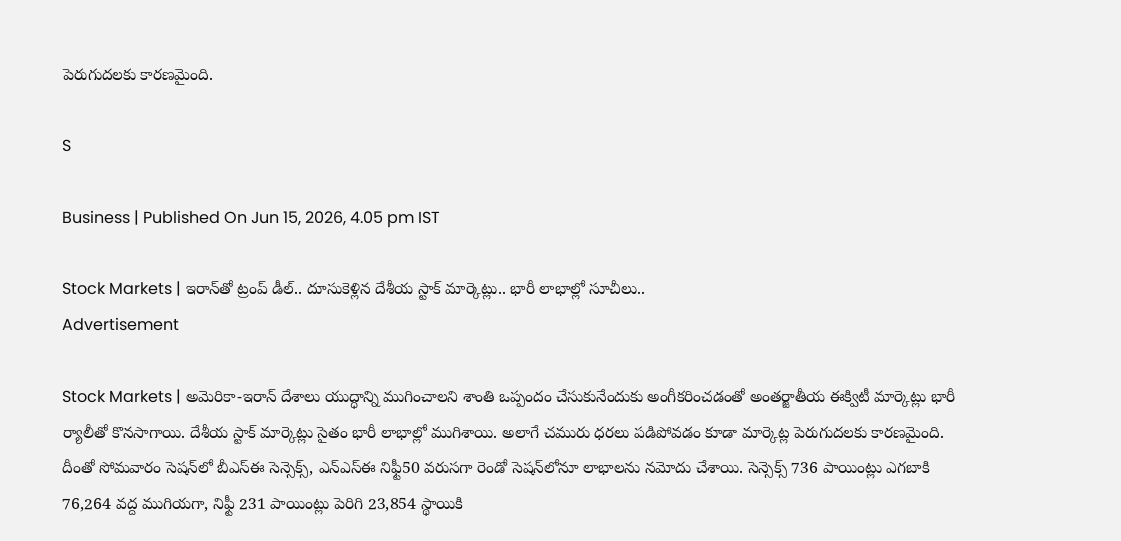పెరుగుద‌ల‌కు కార‌ణ‌మైంది.

S

Business | Published On Jun 15, 2026, 4.05 pm IST

Stock Markets | ఇరాన్‌తో ట్రంప్ డీల్‌.. దూసుకెళ్లిన దేశీయ స్టాక్ మార్కెట్లు.. భారీ లాభాల్లో సూచీలు..
Advertisement

Stock Markets | అమెరికా-ఇరాన్ దేశాలు యుద్ధాన్ని ముగించాల‌ని శాంతి ఒప్పందం చేసుకునేందుకు అంగీక‌రించ‌డంతో అంత‌ర్జాతీయ ఈక్విటీ మార్కెట్లు భారీ ర్యాలీతో కొన‌సాగాయి. దేశీయ స్టాక్ మార్కెట్లు సైతం భారీ లాభాల్లో ముగిశాయి. అలాగే చ‌మురు ధ‌ర‌లు ప‌డిపోవ‌డం కూడా మార్కెట్ల పెరుగుద‌ల‌కు కార‌ణ‌మైంది. దీంతో సోమ‌వారం సెష‌న్‌లో బీఎస్ఈ సెన్సెక్స్‌, ఎన్ఎస్ఈ నిఫ్టీ50 వ‌రుస‌గా రెండో సెష‌న్‌లోనూ లాభాల‌ను న‌మోదు చేశాయి. సెన్సెక్స్ 736 పాయింట్లు ఎగబాకి 76,264 వద్ద ముగియగా, నిఫ్టీ 231 పాయింట్లు పెరిగి 23,854 స్థాయికి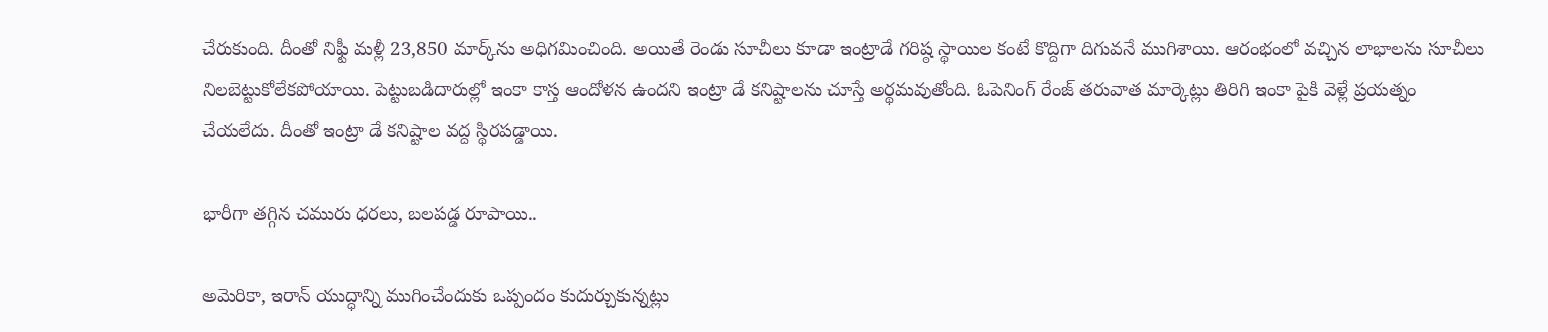చేరుకుంది. దీంతో నిఫ్టీ మళ్లీ 23,850 మార్క్‌ను అధిగమించింది. అయితే రెండు సూచీలు కూడా ఇంట్రాడే గరిష్ఠ స్థాయిల కంటే కొద్దిగా దిగువనే ముగిశాయి. ఆరంభంలో వ‌చ్చిన లాభాల‌ను సూచీలు నిల‌బెట్టుకోలేక‌పోయాయి. పెట్టుబ‌డిదారుల్లో ఇంకా కాస్త ఆందోళ‌న ఉంద‌ని ఇంట్రా డే క‌నిష్టాల‌ను చూస్తే అర్థ‌మ‌వుతోంది. ఓపెనింగ్ రేంజ్ త‌రువాత మార్కెట్లు తిరిగి ఇంకా పైకి వెళ్లే ప్ర‌య‌త్నం చేయ‌లేదు. దీంతో ఇంట్రా డే క‌నిష్టాల వ‌ద్ద స్థిర‌ప‌డ్డాయి.

భారీగా త‌గ్గిన చ‌మురు ధ‌ర‌లు, బ‌ల‌ప‌డ్డ రూపాయి..

అమెరికా, ఇరాన్ యుద్ధాన్ని ముగించేందుకు ఒప్పందం కుదుర్చుకున్నట్లు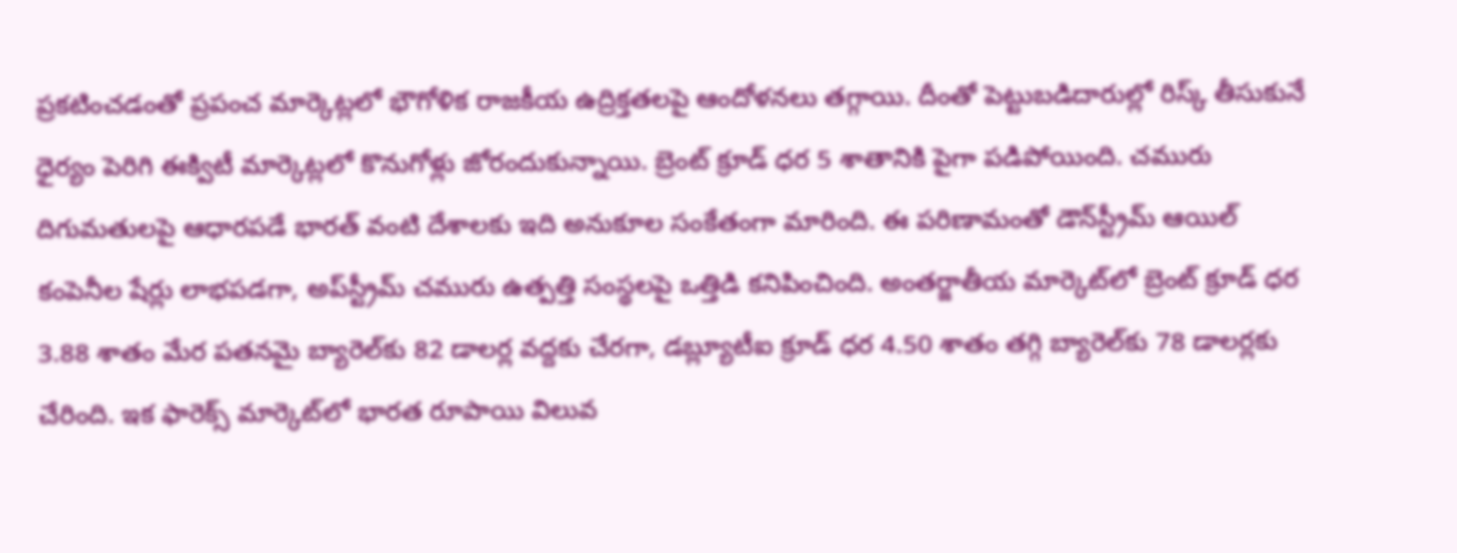ప్రకటించడంతో ప్రపంచ మార్కెట్లలో భౌగోళిక రాజకీయ ఉద్రిక్తతలపై ఆందోళనలు తగ్గాయి. దీంతో పెట్టుబడిదారుల్లో రిస్క్ తీసుకునే ధైర్యం పెరిగి ఈక్విటీ మార్కెట్లలో కొనుగోళ్లు జోరందుకున్నాయి. బ్రెంట్ క్రూడ్ ధర 5 శాతానికి పైగా పడిపోయింది. చమురు దిగుమతులపై ఆధారపడే భారత్ వంటి దేశాలకు ఇది అనుకూల సంకేతంగా మారింది. ఈ పరిణామంతో డౌన్‌స్ట్రీమ్ ఆయిల్ కంపెనీల షేర్లు లాభపడగా, అప్‌స్ట్రీమ్ చమురు ఉత్పత్తి సంస్థలపై ఒత్తిడి కనిపించింది. అంత‌ర్జాతీయ మార్కెట్‌లో బ్రెంట్ క్రూడ్ ధ‌ర 3.88 శాతం మేర ప‌త‌న‌మై బ్యారెల్‌కు 82 డాల‌ర్ల వ‌ద్ద‌కు చేర‌గా, డ‌బ్ల్యూటీఐ క్రూడ్ ధ‌ర 4.50 శాతం త‌గ్గి బ్యారెల్‌కు 78 డాల‌ర్ల‌కు చేరింది. ఇక ఫారెక్స్ మార్కెట్‌లో భార‌త రూపాయి విలువ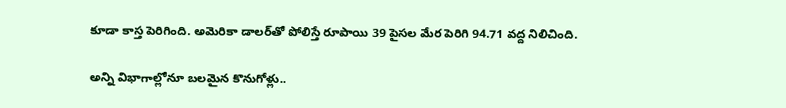కూడా కాస్త పెరిగింది. అమెరికా డాల‌ర్‌తో పోలిస్తే రూపాయి 39 పైసల మేర పెరిగి 94.71 వ‌ద్ద నిలిచింది.

అన్ని విభాగాల్లోనూ బ‌ల‌మైన కొనుగోళ్లు..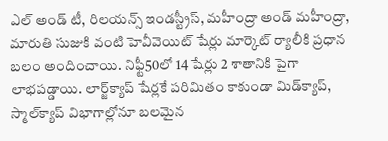ఎల్ అండ్ టీ, రిల‌య‌న్స్ ఇండ‌స్ట్రీస్‌, మ‌హీంద్రా అండ్ మ‌హీంద్రా, మారుతి సుజుకి వంటి హెవీవెయిట్ షేర్లు మార్కెట్ ర్యాలీకి ప్రధాన బలం అందించాయి. నిఫ్టీ50లో 14 షేర్లు 2 శాతానికి పైగా లాభపడ్డాయి. లార్జ్‌క్యాప్ షేర్లకే పరిమితం కాకుండా మిడ్‌క్యాప్, స్మాల్‌క్యాప్ విభాగాల్లోనూ బలమైన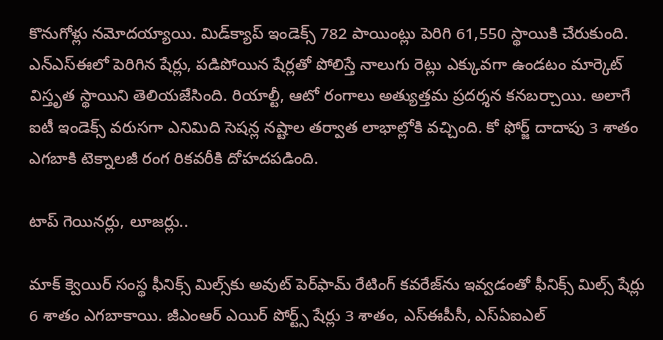కొనుగోళ్లు నమోదయ్యాయి. మిడ్‌క్యాప్ ఇండెక్స్ 782 పాయింట్లు పెరిగి 61,550 స్థాయికి చేరుకుంది. ఎన్‌ఎస్‌ఈలో పెరిగిన షేర్లు, పడిపోయిన షేర్లతో పోలిస్తే నాలుగు రెట్లు ఎక్కువగా ఉండటం మార్కెట్ విస్తృత స్థాయిని తెలియ‌జేసింది. రియాల్టీ, ఆటో రంగాలు అత్యుత్తమ ప్రదర్శన కనబర్చాయి. అలాగే ఐటీ ఇండెక్స్ వరుసగా ఎనిమిది సెషన్ల నష్టాల తర్వాత లాభాల్లోకి వచ్చింది. కో ఫోర్జ్ దాదాపు 3 శాతం ఎగబాకి టెక్నాలజీ రంగ రికవరీకి దోహదపడింది.

టాప్ గెయిన‌ర్లు, లూజ‌ర్లు..

మాక్ క్వెయిర్ సంస్థ ఫీనిక్స్ మిల్స్‌కు అవుట్ పెర్‌ఫామ్ రేటింగ్ క‌వ‌రేజ్‌ను ఇవ్వ‌డంతో ఫీనిక్స్ మిల్స్ షేర్లు 6 శాతం ఎగ‌బాకాయి. జీఎంఆర్ ఎయిర్ పోర్ట్స్ షేర్లు 3 శాతం, ఎస్ఈపీసీ, ఎస్ఏఐఎల్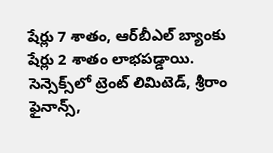షేర్లు 7 శాతం, ఆర్‌బీఎల్ బ్యాంకు షేర్లు 2 శాతం లాభ‌ప‌డ్డాయి. సెన్సెక్స్‌లో ట్రెంట్ లిమిటెడ్‌, శ్రీ‌రాం ఫైనాన్స్‌,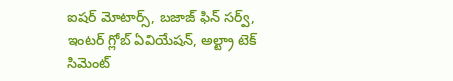ఐష‌ర్ మోటార్స్‌, బ‌జాజ్ ఫిన్ స‌ర్వ్‌, ఇంట‌ర్ గ్లోబ్ ఏవియేష‌న్, అల్ట్రా టెక్ సిమెంట్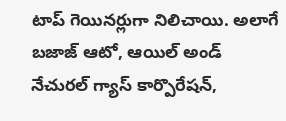టాప్ గెయిన‌ర్లుగా నిలిచాయి. అలాగే బ‌జాజ్ ఆటో, ఆయిల్ అండ్ నేచుర‌ల్ గ్యాస్ కార్పొరేష‌న్‌,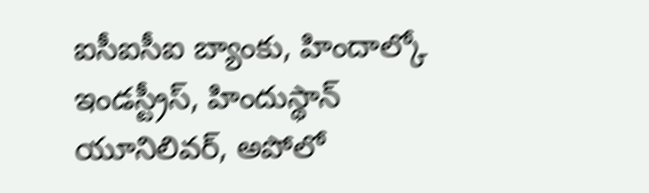ఐసీఐసీఐ బ్యాంకు, హిందాల్కో ఇండ‌స్ట్రీస్‌, హిందుస్థాన్ యూనిలివ‌ర్‌, అపోలో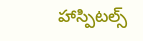హాస్పిట‌ల్స్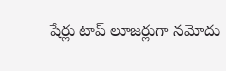షేర్లు టాప్ లూజ‌ర్లుగా న‌మోదు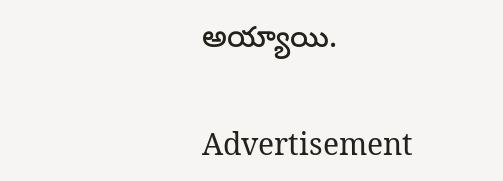అయ్యాయి.

Advertisement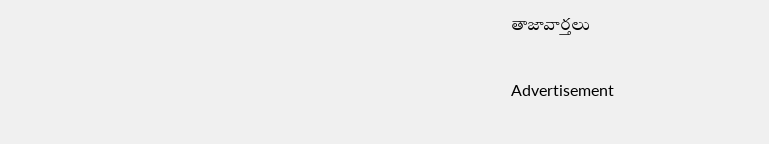తాజావార్తలు

Advertisement